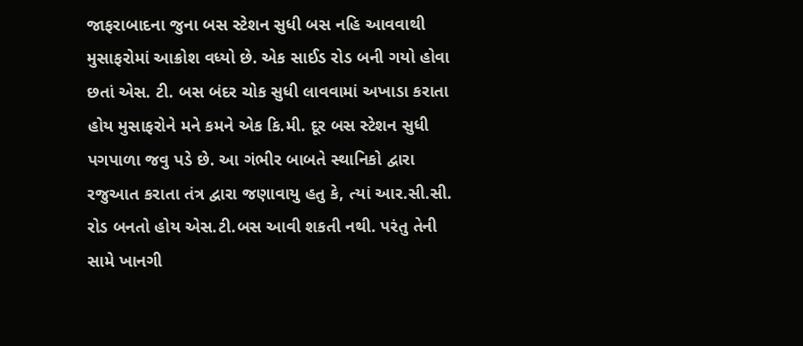જાફરાબાદના જુના બસ સ્ટેશન સુધી બસ નહિ આવવાથી મુસાફરોમાં આક્રોશ વધ્યો છે. એક સાઈડ રોડ બની ગયો હોવા છતાં એસ. ટી. બસ બંદર ચોક સુધી લાવવામાં અખાડા કરાતા હોય મુસાફરોને મને કમને એક કિ.મી. દૂર બસ સ્ટેશન સુધી પગપાળા જવુ પડે છે. આ ગંભીર બાબતે સ્થાનિકો દ્વારા રજુઆત કરાતા તંત્ર દ્વારા જણાવાયુ હતુ કે, ત્યાં આર.સી.સી. રોડ બનતો હોય એસ.ટી.બસ આવી શકતી નથી. પરંતુ તેની સામે ખાનગી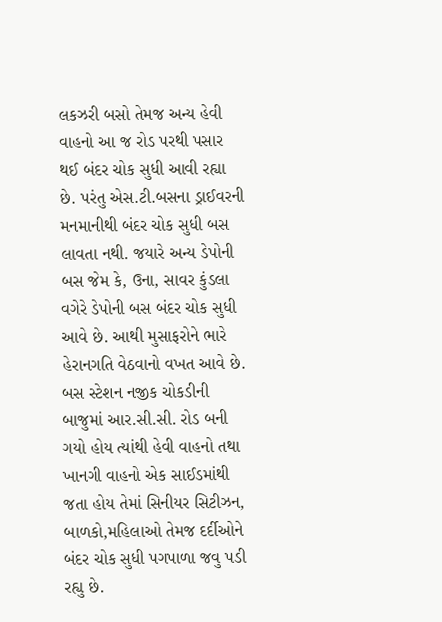લકઝરી બસો તેમજ અન્ય હેવી વાહનો આ જ રોડ પરથી પસાર થઈ બંદર ચોક સુધી આવી રહ્યા છે. પરંતુ એસ.ટી.બસના ડ્રાઈવરની મનમાનીથી બંદર ચોક સુધી બસ લાવતા નથી. જયારે અન્ય ડેપોની બસ જેમ કે, ઉના, સાવર કુંડલા વગેરે ડેપોની બસ બંદર ચોક સુધી આવે છે. આથી મુસાફરોને ભારે હેરાનગતિ વેઠવાનો વખત આવે છે. બસ સ્ટેશન નજીક ચોકડીની બાજુમાં આર.સી.સી. રોડ બની ગયો હોય ત્યાંથી હેવી વાહનો તથા ખાનગી વાહનો એક સાઈડમાંથી જતા હોય તેમાં સિનીયર સિટીઝન, બાળકો,મહિલાઓ તેમજ દર્દીઓને બંદર ચોક સુધી પગપાળા જવુ પડી રહ્યુ છે.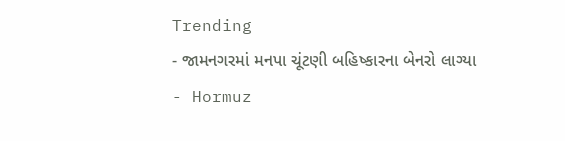Trending
- જામનગરમાં મનપા ચૂંટણી બહિષ્કારના બેનરો લાગ્યા
- Hormuz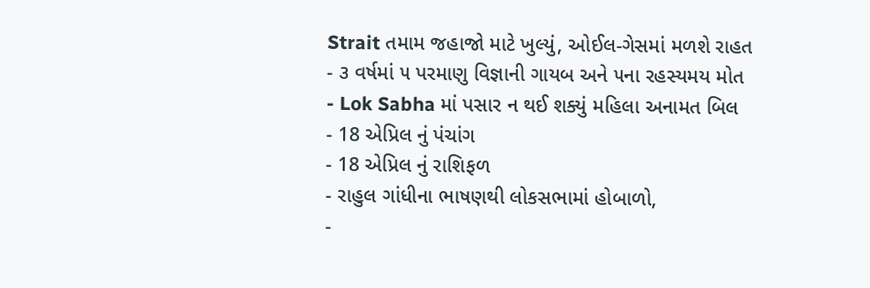Strait તમામ જહાજો માટે ખુલ્યું, ઓઈલ-ગેસમાં મળશે રાહત
- ૩ વર્ષમાં ૫ પરમાણુ વિજ્ઞાની ગાયબ અને ૫ના રહસ્યમય મોત
- Lok Sabha માં પસાર ન થઈ શક્યું મહિલા અનામત બિલ
- 18 એપ્રિલ નું પંચાંગ
- 18 એપ્રિલ નું રાશિફળ
- રાહુલ ગાંધીના ભાષણથી લોકસભામાં હોબાળો,
-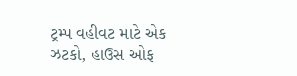ટ્રમ્પ વહીવટ માટે એક ઝટકો, હાઉસ ઓફ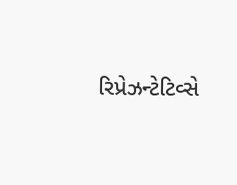રિપ્રેઝન્ટેટિવ્સે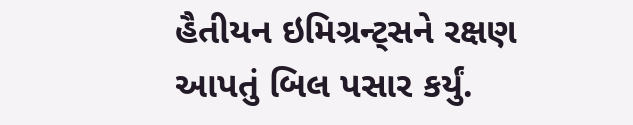હૈતીયન ઇમિગ્રન્ટ્સને રક્ષણ આપતું બિલ પસાર કર્યું.